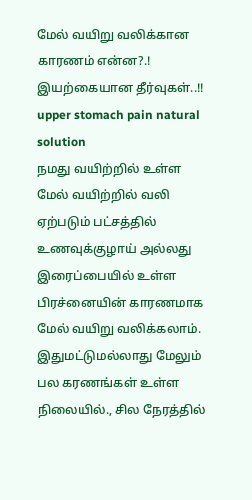மேல் வயிறு வலிக்கான காரணம் என்ன?.! இயற்கையான தீர்வுகள்..!!
upper stomach pain natural solution
நமது வயிற்றில் உள்ள மேல் வயிற்றில் வலி ஏற்படும் பட்சத்தில் உணவுக்குழாய் அல்லது இரைப்பையில் உள்ள பிரச்னையின் காரணமாக மேல் வயிறு வலிக்கலாம். இதுமட்டுமல்லாது மேலும் பல கரணங்கள் உள்ள நிலையில்., சில நேரத்தில்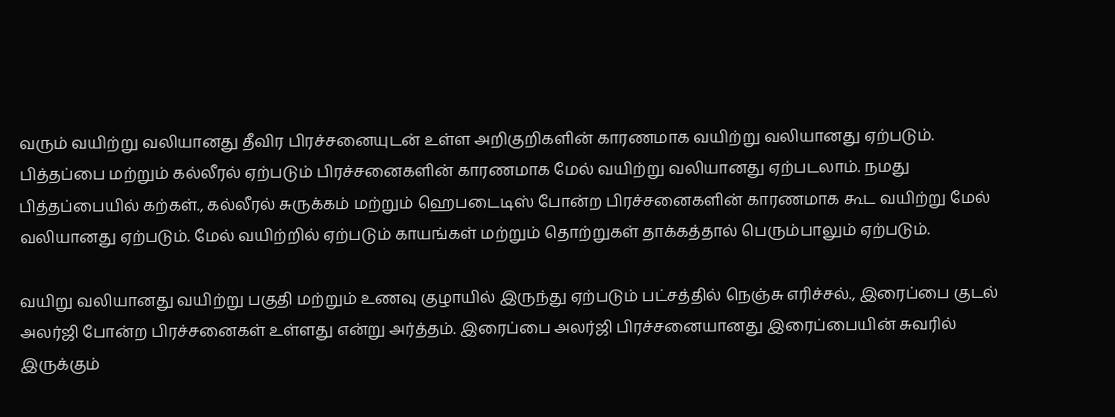வரும் வயிற்று வலியானது தீவிர பிரச்சனையுடன் உள்ள அறிகுறிகளின் காரணமாக வயிற்று வலியானது ஏற்படும்.
பித்தப்பை மற்றும் கல்லீரல் ஏற்படும் பிரச்சனைகளின் காரணமாக மேல் வயிற்று வலியானது ஏற்படலாம். நமது பித்தப்பையில் கற்கள்., கல்லீரல் சுருக்கம் மற்றும் ஹெபடைடிஸ் போன்ற பிரச்சனைகளின் காரணமாக கூட வயிற்று மேல் வலியானது ஏற்படும். மேல் வயிற்றில் ஏற்படும் காயங்கள் மற்றும் தொற்றுகள் தாக்கத்தால் பெரும்பாலும் ஏற்படும்.

வயிறு வலியானது வயிற்று பகுதி மற்றும் உணவு குழாயில் இருந்து ஏற்படும் பட்சத்தில் நெஞ்சு எரிச்சல்., இரைப்பை குடல் அலர்ஜி போன்ற பிரச்சனைகள் உள்ளது என்று அர்த்தம். இரைப்பை அலர்ஜி பிரச்சனையானது இரைப்பையின் சுவரில் இருக்கும்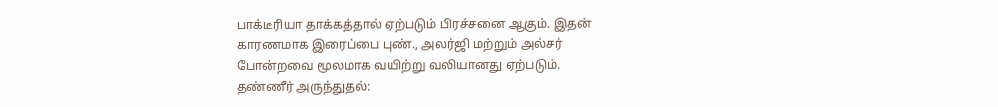பாக்டீரியா தாக்கத்தால் ஏற்படும் பிரச்சனை ஆகும். இதன் காரணமாக இரைப்பை புண்., அலர்ஜி மற்றும் அல்சர் போன்றவை மூலமாக வயிற்று வலியானது ஏற்படும்.
தண்ணீர் அருந்துதல்: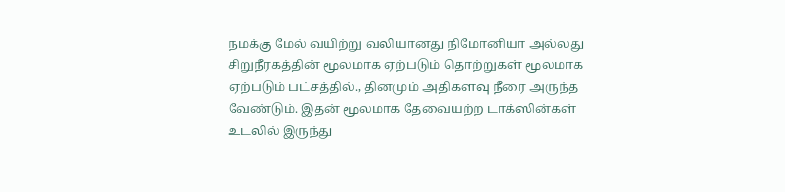நமக்கு மேல் வயிற்று வலியானது நிமோனியா அல்லது சிறுநீரகத்தின் மூலமாக ஏற்படும் தொற்றுகள் மூலமாக ஏற்படும் பட்சத்தில்., தினமும் அதிகளவு நீரை அருந்த வேண்டும். இதன் மூலமாக தேவையற்ற டாக்ஸின்கள் உடலில் இருந்து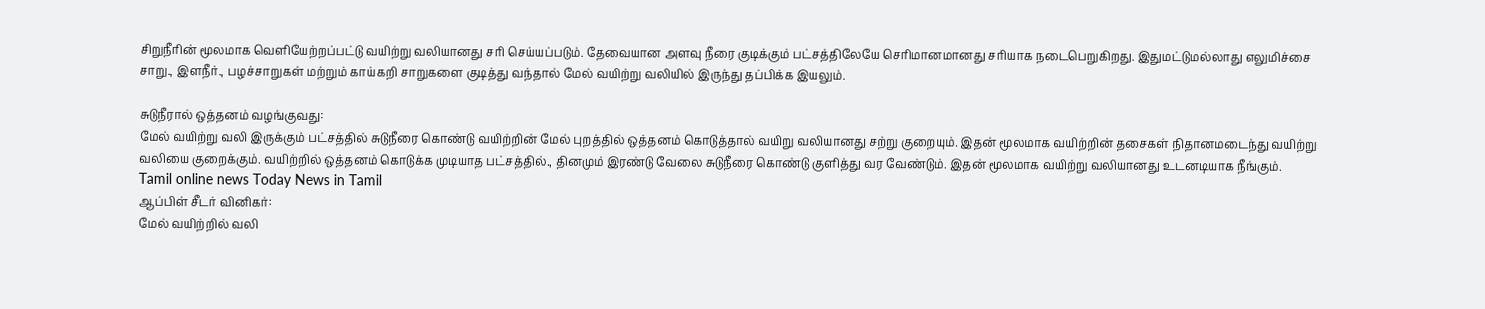சிறுநீரின் மூலமாக வெளியேற்றப்பட்டு வயிற்று வலியானது சரி செய்யப்படும். தேவையான அளவு நீரை குடிக்கும் பட்சத்திலேயே செரிமானமானது சரியாக நடைபெறுகிறது. இதுமட்டுமல்லாது எலுமிச்சை சாறு., இளநீர்., பழச்சாறுகள் மற்றும் காய்கறி சாறுகளை குடித்து வந்தால் மேல் வயிற்று வலியில் இருந்து தப்பிக்க இயலும்.

சுடுநீரால் ஒத்தனம் வழங்குவது:
மேல் வயிற்று வலி இருக்கும் பட்சத்தில் சுடுநீரை கொண்டு வயிற்றின் மேல் புறத்தில் ஒத்தனம் கொடுத்தால் வயிறு வலியானது சற்று குறையும். இதன் மூலமாக வயிற்றின் தசைகள் நிதானமடைந்து வயிற்று வலியை குறைக்கும். வயிற்றில் ஒத்தனம் கொடுக்க முடியாத பட்சத்தில்., தினமும் இரண்டு வேலை சுடுநீரை கொண்டு குளித்து வர வேண்டும். இதன் மூலமாக வயிற்று வலியானது உடனடியாக நீங்கும்.
Tamil online news Today News in Tamil
ஆப்பிள் சீடர் வினிகர்:
மேல் வயிற்றில் வலி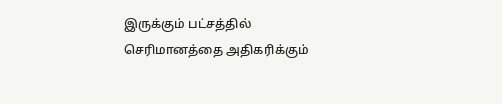இருக்கும் பட்சத்தில் செரிமானத்தை அதிகரிக்கும்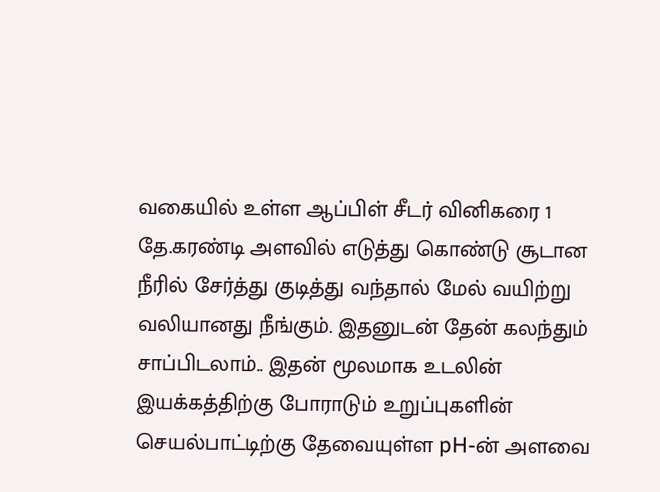வகையில் உள்ள ஆப்பிள் சீடர் வினிகரை 1 தே.கரண்டி அளவில் எடுத்து கொண்டு சூடான நீரில் சேர்த்து குடித்து வந்தால் மேல் வயிற்று வலியானது நீங்கும். இதனுடன் தேன் கலந்தும் சாப்பிடலாம்.. இதன் மூலமாக உடலின் இயக்கத்திற்கு போராடும் உறுப்புகளின் செயல்பாட்டிற்கு தேவையுள்ள pH-ன் அளவை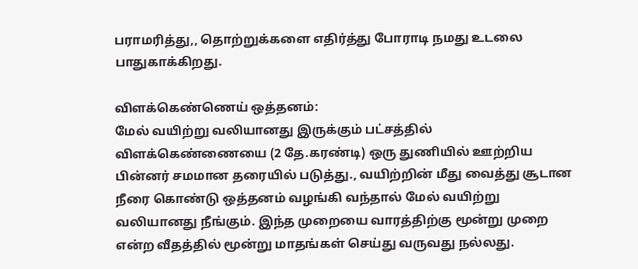பராமரித்து,, தொற்றுக்களை எதிர்த்து போராடி நமது உடலை பாதுகாக்கிறது.

விளக்கெண்ணெய் ஒத்தனம்:
மேல் வயிற்று வலியானது இருக்கும் பட்சத்தில் விளக்கெண்ணையை (2 தே.கரண்டி) ஒரு துணியில் ஊற்றிய பின்னர் சமமான தரையில் படுத்து., வயிற்றின் மீது வைத்து சூடான நீரை கொண்டு ஒத்தனம் வழங்கி வந்தால் மேல் வயிற்று வலியானது நீங்கும். இந்த முறையை வாரத்திற்கு மூன்று முறை என்ற வீதத்தில் மூன்று மாதங்கள் செய்து வருவது நல்லது.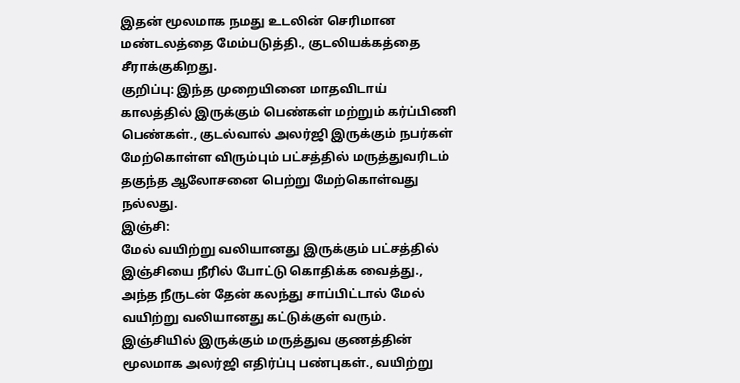இதன் மூலமாக நமது உடலின் செரிமான மண்டலத்தை மேம்படுத்தி., குடலியக்கத்தை சீராக்குகிறது.
குறிப்பு: இந்த முறையினை மாதவிடாய் காலத்தில் இருக்கும் பெண்கள் மற்றும் கர்ப்பிணி பெண்கள்., குடல்வால் அலர்ஜி இருக்கும் நபர்கள் மேற்கொள்ள விரும்பும் பட்சத்தில் மருத்துவரிடம் தகுந்த ஆலோசனை பெற்று மேற்கொள்வது நல்லது.
இஞ்சி:
மேல் வயிற்று வலியானது இருக்கும் பட்சத்தில் இஞ்சியை நீரில் போட்டு கொதிக்க வைத்து., அந்த நீருடன் தேன் கலந்து சாப்பிட்டால் மேல் வயிற்று வலியானது கட்டுக்குள் வரும். இஞ்சியில் இருக்கும் மருத்துவ குணத்தின் மூலமாக அலர்ஜி எதிர்ப்பு பண்புகள்., வயிற்று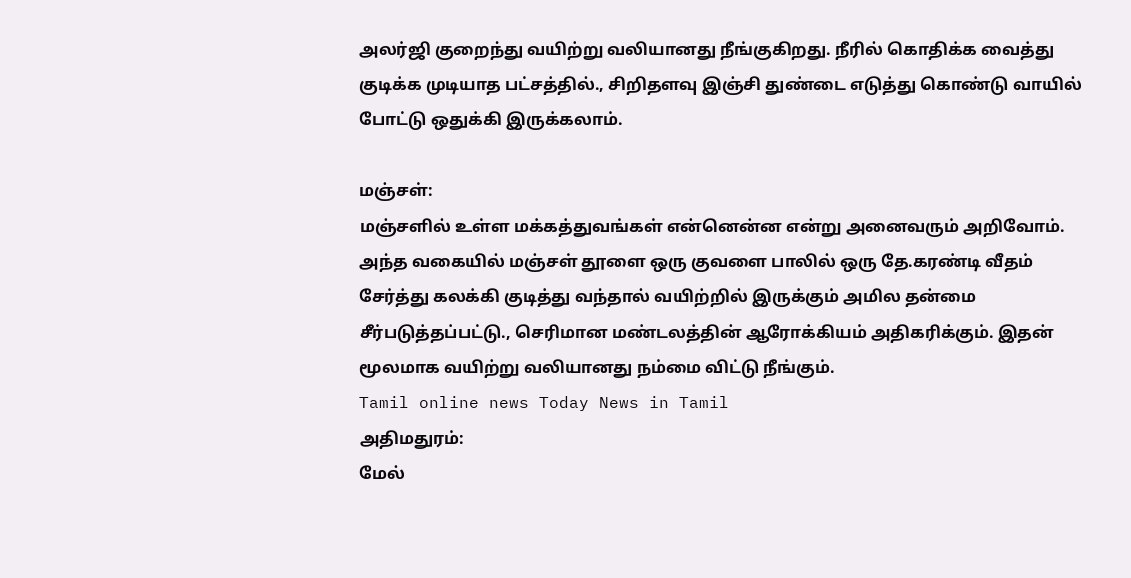அலர்ஜி குறைந்து வயிற்று வலியானது நீங்குகிறது. நீரில் கொதிக்க வைத்து குடிக்க முடியாத பட்சத்தில்., சிறிதளவு இஞ்சி துண்டை எடுத்து கொண்டு வாயில் போட்டு ஒதுக்கி இருக்கலாம்.

மஞ்சள்:
மஞ்சளில் உள்ள மக்கத்துவங்கள் என்னென்ன என்று அனைவரும் அறிவோம். அந்த வகையில் மஞ்சள் தூளை ஒரு குவளை பாலில் ஒரு தே.கரண்டி வீதம் சேர்த்து கலக்கி குடித்து வந்தால் வயிற்றில் இருக்கும் அமில தன்மை சீர்படுத்தப்பட்டு., செரிமான மண்டலத்தின் ஆரோக்கியம் அதிகரிக்கும். இதன் மூலமாக வயிற்று வலியானது நம்மை விட்டு நீங்கும்.
Tamil online news Today News in Tamil
அதிமதுரம்:
மேல்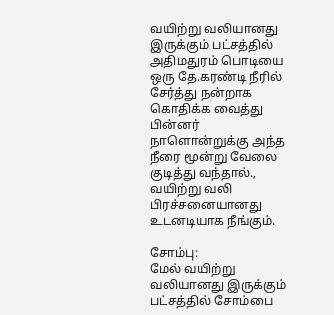வயிற்று வலியானது இருக்கும் பட்சத்தில் அதிமதுரம் பொடியை ஒரு தே.கரண்டி நீரில் சேர்த்து நன்றாக கொதிக்க வைத்து பின்னர் நாளொன்றுக்கு அந்த நீரை மூன்று வேலை குடித்து வந்தால்., வயிற்று வலி பிரச்சனையானது உடனடியாக நீங்கும்.

சோம்பு:
மேல் வயிற்று வலியானது இருக்கும் பட்சத்தில் சோம்பை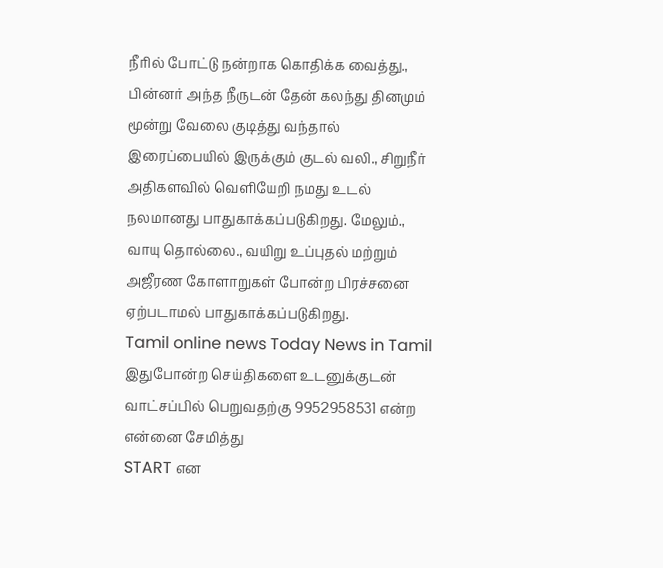நீரில் போட்டு நன்றாக கொதிக்க வைத்து., பின்னர் அந்த நீருடன் தேன் கலந்து தினமும் மூன்று வேலை குடித்து வந்தால் இரைப்பையில் இருக்கும் குடல் வலி., சிறுநீர் அதிகளவில் வெளியேறி நமது உடல் நலமானது பாதுகாக்கப்படுகிறது. மேலும்., வாயு தொல்லை., வயிறு உப்புதல் மற்றும் அஜீரண கோளாறுகள் போன்ற பிரச்சனை ஏற்படாமல் பாதுகாக்கப்படுகிறது.
Tamil online news Today News in Tamil
இதுபோன்ற செய்திகளை உடனுக்குடன் வாட்சப்பில் பெறுவதற்கு 9952958531 என்ற என்னை சேமித்து
START என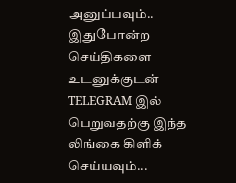அனுப்பவும்..
இதுபோன்ற செய்திகளை உடனுக்குடன்
TELEGRAM இல் பெறுவதற்கு இந்த லிங்கை கிளிக் செய்யவும்...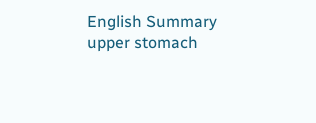English Summary
upper stomach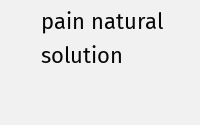pain natural solution